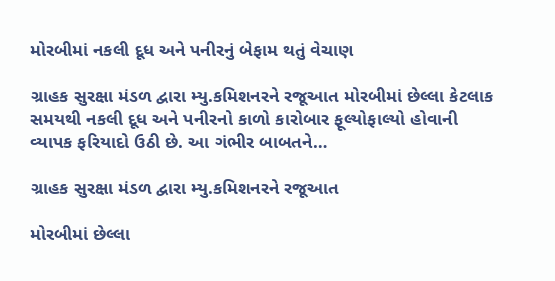મોરબીમાં નકલી દૂધ અને પનીરનું બેફામ થતું વેચાણ

ગ્રાહક સુરક્ષા મંડળ દ્વારા મ્યુ.કમિશનરને રજૂઆત મોરબીમાં છેલ્લા કેટલાક સમયથી નકલી દૂધ અને પનીરનો કાળો કારોબાર ફૂલ્યોફાલ્યો હોવાની વ્યાપક ફરિયાદો ઉઠી છે. આ ગંભીર બાબતને…

ગ્રાહક સુરક્ષા મંડળ દ્વારા મ્યુ.કમિશનરને રજૂઆત

મોરબીમાં છેલ્લા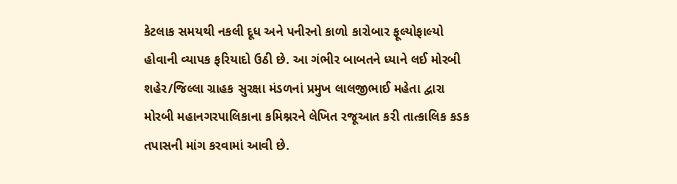કેટલાક સમયથી નકલી દૂધ અને પનીરનો કાળો કારોબાર ફૂલ્યોફાલ્યો હોવાની વ્યાપક ફરિયાદો ઉઠી છે. આ ગંભીર બાબતને ધ્યાને લઈ મોરબી શહેર/જિલ્લા ગ્રાહક સુરક્ષા મંડળનાં પ્રમુખ લાલજીભાઈ મહેતા દ્વારા મોરબી મહાનગરપાલિકાના કમિશ્નરને લેખિત રજૂઆત કરી તાત્કાલિક કડક તપાસની માંગ કરવામાં આવી છે.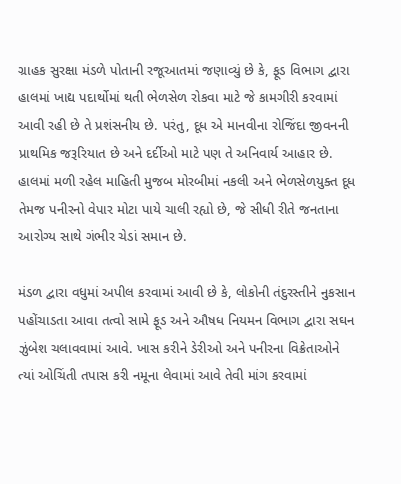ગ્રાહક સુરક્ષા મંડળે પોતાની રજૂઆતમાં જણાવ્યું છે કે, ફૂડ વિભાગ દ્વારા હાલમાં ખાદ્ય પદાર્થોમાં થતી ભેળસેળ રોકવા માટે જે કામગીરી કરવામાં આવી રહી છે તે પ્રશંસનીય છે. પરંતુ, દૂધ એ માનવીના રોજિંદા જીવનની પ્રાથમિક જરૂરિયાત છે અને દર્દીઓ માટે પણ તે અનિવાર્ય આહાર છે. હાલમાં મળી રહેલ માહિતી મુજબ મોરબીમાં નકલી અને ભેળસેળયુક્ત દૂધ તેમજ પનીરનો વેપાર મોટા પાયે ચાલી રહ્યો છે, જે સીધી રીતે જનતાના આરોગ્ય સાથે ગંભીર ચેડાં સમાન છે.

મંડળ દ્વારા વધુમાં અપીલ કરવામાં આવી છે કે, લોકોની તંદુરસ્તીને નુકસાન પહોંચાડતા આવા તત્વો સામે ફૂડ અને ઔષધ નિયમન વિભાગ દ્વારા સઘન ઝુંબેશ ચલાવવામાં આવે. ખાસ કરીને ડેરીઓ અને પનીરના વિક્રેતાઓને ત્યાં ઓચિંતી તપાસ કરી નમૂના લેવામાં આવે તેવી માંગ કરવામાં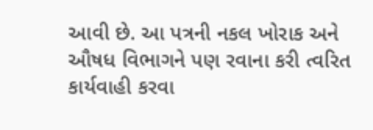આવી છે. આ પત્રની નકલ ખોરાક અને ઔષધ વિભાગને પણ રવાના કરી ત્વરિત કાર્યવાહી કરવા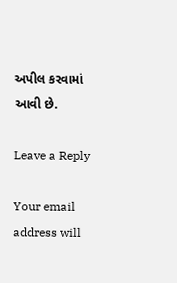અપીલ કરવામાં આવી છે.

Leave a Reply

Your email address will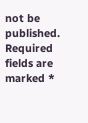not be published. Required fields are marked *